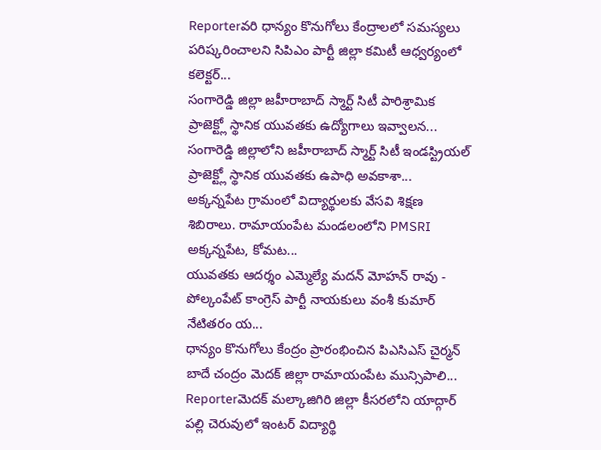Reporterవరి ధాన్యం కొనుగోలు కేంద్రాలలో సమస్యలు పరిష్కరించాలని సిపిఎం పార్టీ జిల్లా కమిటీ ఆధ్వర్యంలో కలెక్టర్...
సంగారెడ్డి జిల్లా జహీరాబాద్ స్మార్ట్ సిటీ పారిశ్రామిక ప్రాజెక్ట్లో స్థానిక యువతకు ఉద్యోగాలు ఇవ్వాలన...
సంగారెడ్డి జిల్లాలోని జహీరాబాద్ స్మార్ట్ సిటీ ఇండస్ట్రియల్ ప్రాజెక్ట్లో స్థానిక యువతకు ఉపాధి అవకాశా...
అక్కన్నపేట గ్రామంలో విద్యార్థులకు వేసవి శిక్షణ శిబిరాలు. రామాయంపేట మండలంలోని PMSRI అక్కన్నపేట, కోమట...
యువతకు ఆదర్శం ఎమ్మెల్యే మదన్ మోహన్ రావు - పోల్కంపేట్ కాంగ్రెస్ పార్టీ నాయకులు వంశీ కుమార్ నేటితరం య...
ధాన్యం కొనుగోలు కేంద్రం ప్రారంభించిన పిఎసిఎస్ చైర్మన్ బాదే చంద్రం మెదక్ జిల్లా రామాయంపేట మున్సిపాలి...
Reporterమెదక్ మల్కాజిగిరి జిల్లా కీసరలోని యాద్గార్ పల్లి చెరువులో ఇంటర్ విద్యార్థి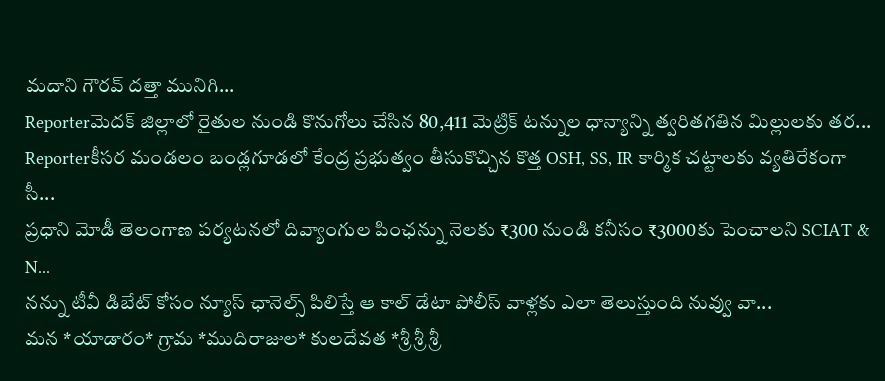మదాని గౌరవ్ దత్తా మునిగి...
Reporterమెదక్ జిల్లాలో రైతుల నుండి కొనుగోలు చేసిన 80,411 మెట్రిక్ టన్నుల ధాన్యాన్ని త్వరితగతిన మిల్లులకు తర...
Reporterకీసర మండలం బండ్లగూడలో కేంద్ర ప్రభుత్వం తీసుకొచ్చిన కొత్త OSH, SS, IR కార్మిక చట్టాలకు వ్యతిరేకంగా సీ...
ప్రధాని మోడీ తెలంగాణ పర్యటనలో దివ్యాంగుల పింఛన్ను నెలకు ₹300 నుండి కనీసం ₹3000కు పెంచాలని SCIAT & N...
నన్ను టీవీ డిబేట్ కోసం న్యూస్ ఛానెల్స్ పిలిస్తే ఆ కాల్ డేటా పోలీస్ వాళ్లకు ఎలా తెలుస్తుంది నువ్వు వా...
మన *యాడారం* గ్రామ *ముదిరాజుల* కులదేవత *శ్రీ శ్రీ శ్రీ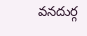వనదుర్గ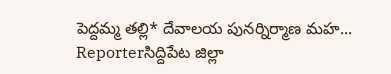పెద్దమ్మ తల్లి* దేవాలయ పునర్నిర్మాణ మహ...
Reporterసిద్దిపేట జిల్లా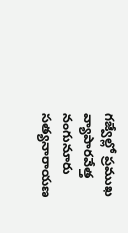గజ్వేల్లో ప్రముఖ వ్యాపారవేత్త నంగునూరు సత్యనారాయణ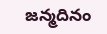జన్మదినం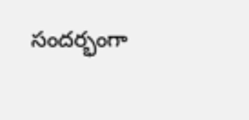సందర్భంగా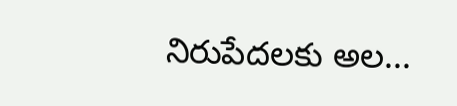నిరుపేదలకు అల...